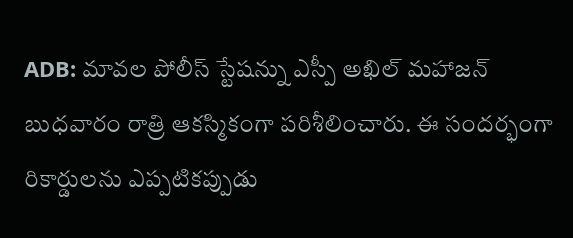ADB: మావల పోలీస్ స్టేషన్ను ఎస్పీ అఖిల్ మహాజన్ బుధవారం రాత్రి ఆకస్మికంగా పరిశీలించారు. ఈ సందర్భంగా రికార్డులను ఎప్పటికప్పుడు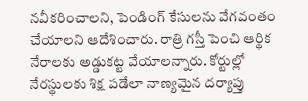నవీకరించాలని, పెండింగ్ కేసులను వేగవంతం చేయాలని ఆదేశించారు. రాత్రి గస్తీ పెంచి ఆర్థిక నేరాలకు అడ్డుకట్ట వేయాలన్నారు. కోర్టుల్లో నేరస్థులకు శిక్ష పడేలా నాణ్యమైన దర్యాప్తు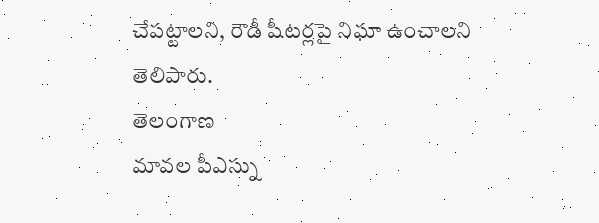చేపట్టాలని, రౌడీ షీటర్లపై నిఘా ఉంచాలని తెలిపారు.
తెలంగాణ
మావల పీఎస్ను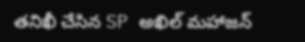తనిఖీ చేసిన SP అఖిల్ మహాజన్